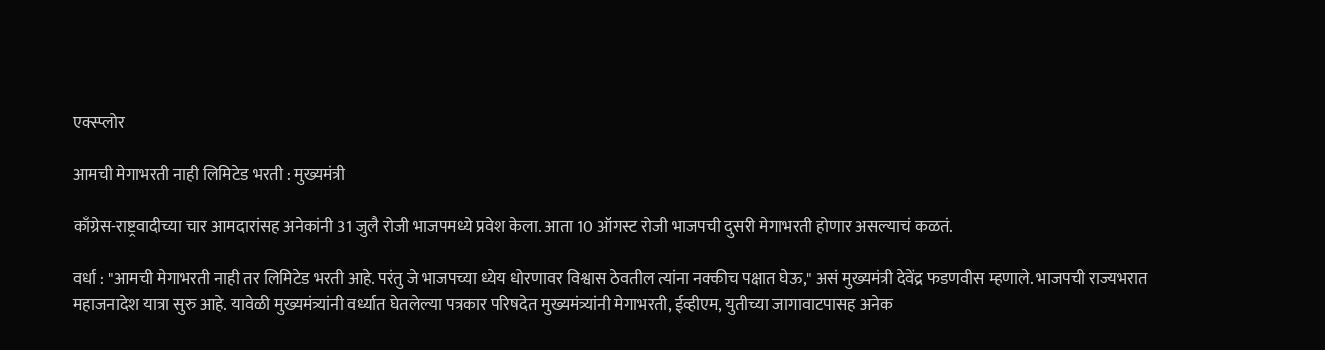एक्स्प्लोर

आमची मेगाभरती नाही लिमिटेड भरती : मुख्यमंत्री

काँग्रेस-राष्ट्रवादीच्या चार आमदारांसह अनेकांनी 31 जुलै रोजी भाजपमध्ये प्रवेश केला. आता 10 ऑगस्ट रोजी भाजपची दुसरी मेगाभरती होणार असल्याचं कळतं.

वर्धा : "आमची मेगाभरती नाही तर लिमिटेड भरती आहे. परंतु जे भाजपच्या ध्येय धोरणावर विश्वास ठेवतील त्यांना नक्कीच पक्षात घेऊ," असं मुख्यमंत्री देवेंद्र फडणवीस म्हणाले. भाजपची राज्यभरात महाजनादेश यात्रा सुरु आहे. यावेळी मुख्यमंत्र्यांनी वर्ध्यात घेतलेल्या पत्रकार परिषदेत मुख्यमंत्र्यांनी मेगाभरती, ईव्हीएम, युतीच्या जागावाटपासह अनेक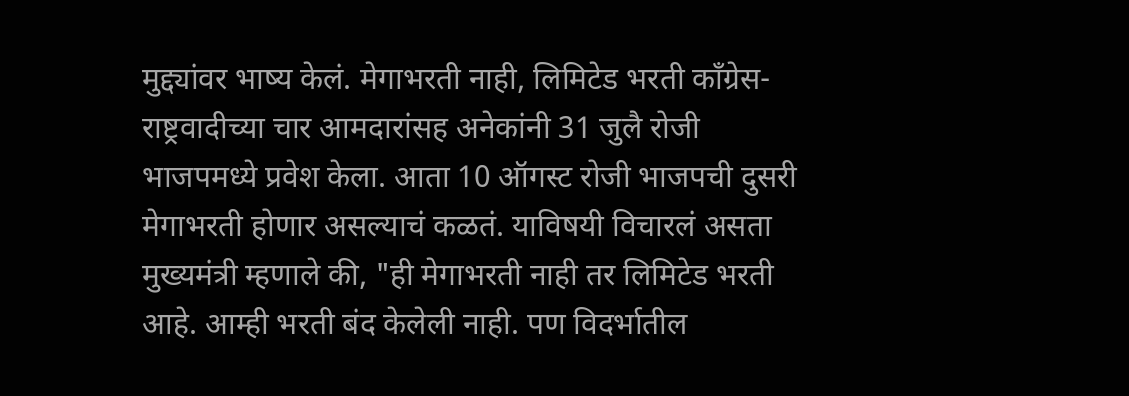मुद्द्यांवर भाष्य केलं. मेगाभरती नाही, लिमिटेड भरती काँग्रेस-राष्ट्रवादीच्या चार आमदारांसह अनेकांनी 31 जुलै रोजी भाजपमध्ये प्रवेश केला. आता 10 ऑगस्ट रोजी भाजपची दुसरी मेगाभरती होणार असल्याचं कळतं. याविषयी विचारलं असता मुख्यमंत्री म्हणाले की, "ही मेगाभरती नाही तर लिमिटेड भरती आहे. आम्ही भरती बंद केलेली नाही. पण विदर्भातील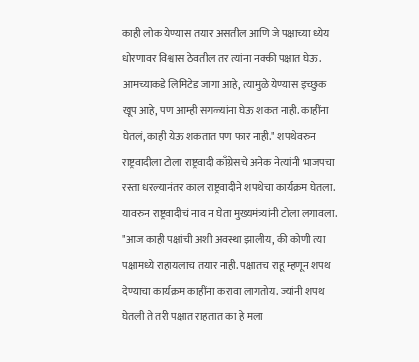काही लोक येण्यास तयार असतील आणि जे पक्षाच्या ध्येय धोरणावर विश्वास ठेवतील तर त्यांना नक्की पक्षात घेऊ. आमच्याकडे लिमिटेड जागा आहे, त्यामुळे येण्यास इच्छुक खूप आहे, पण आम्ही सगळ्यांना घेऊ शकत नाही. काहींना घेतलं, काही येऊ शकतात पण फार नाही." शपथेवरुन राष्ट्रवादीला टोला राष्ट्रवादी काँग्रेसचे अनेक नेत्यांनी भाजपचा रस्ता धरल्यानंतर काल राष्ट्रवादीने शपथेचा कार्यक्रम घेतला. यावरुन राष्ट्रवादीचं नाव न घेता मुख्यमंत्र्यांनी टोला लगावला. "आज काही पक्षांची अशी अवस्था झालीय, की कोणी त्या पक्षामध्ये राहायलाच तयार नाही. पक्षातच राहू म्हणून शपथ देण्याचा कार्यक्रम काहींना करावा लागतोय. ज्यांनी शपथ घेतली ते तरी पक्षात राहतात का हे मला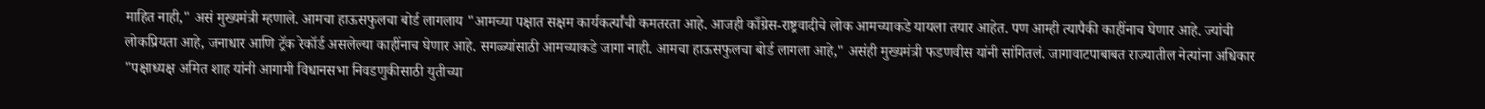माहित नाही," असं मुख्यमंत्री म्हणाले. आमचा हाऊसफुलचा बोर्ड लागलाय "आमच्या पक्षात सक्षम कार्यकर्त्यांची कमतरता आहे. आजही काँग्रेस-राष्ट्रवादीचे लोक आमच्याकडे यायला तयार आहेत. पण आम्ही त्यापैकी काहींनाच घेणार आहे. ज्यांची  लोकप्रियता आहे, जनाधार आणि ट्रॅक रेकॉर्ड असलेल्या काहींनाच घेणार आहे. सगळ्यांसाठी आमच्याकडे जागा नाही. आमचा हाऊसफुलचा बोर्ड लागला आहे," असंही मुख्यमंत्री फडणवीस यांनी सांगितलं. जागावाटपाबाबत राज्यातील नेत्यांना अधिकार "पक्षाध्यक्ष अमित शाह यांनी आगामी विधानसभा निवडणुकीसाठी युतीच्या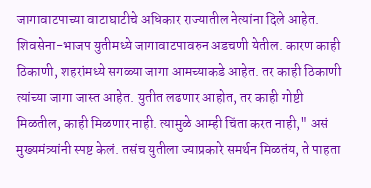जागावाटपाच्या वाटाघाटीचे अधिकार राज्यातील नेत्यांना दिले आहेत. शिवसेना-भाजप युतीमध्ये जागावाटपावरुन अडचणी येतील. कारण काही ठिकाणी, शहरांमध्ये सगळ्या जागा आमच्याकडे आहेत. तर काही ठिकाणी त्यांच्या जागा जास्त आहेत. युतीत लढणार आहोत, तर काही गोष्टी मिळतील, काही मिळणार नाही. त्यामुळे आम्ही चिंता करत नाही," असं मुख्यमंत्र्यांनी स्पष्ट केलं. तसंच युतीला ज्याप्रकारे समर्थन मिळतंय, ते पाहता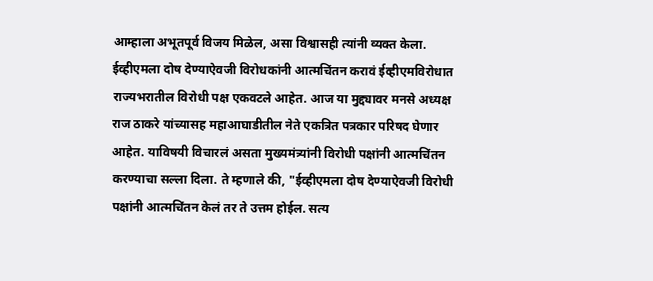आम्हाला अभूतपूर्व विजय मिळेल, असा विश्वासही त्यांनी व्यक्त केला. ईव्हीएमला दोष देण्याऐवजी विरोधकांनी आत्मचिंतन करावं ईव्हीएमविरोधात राज्यभरातील विरोधी पक्ष एकवटले आहेत. आज या मुद्द्यावर मनसे अध्यक्ष राज ठाकरे यांच्यासह महाआघाडीतील नेते एकत्रित पत्रकार परिषद घेणार आहेत. याविषयी विचारलं असता मुख्यमंत्र्यांनी विरोधी पक्षांनी आत्मचिंतन करण्याचा सल्ला दिला. ते म्हणाले की, "ईव्हीएमला दोष देण्याऐवजी विरोधी पक्षांनी आत्मचिंतन केलं तर ते उत्तम होईल. सत्य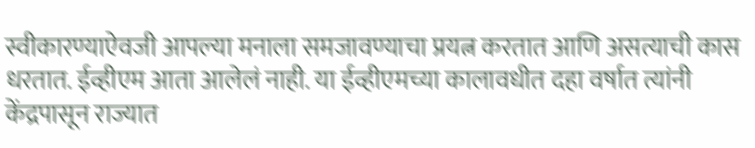स्वीकारण्याऐवजी आपल्या मनाला समजावण्याचा प्रयत्न करतात आणि असत्याची कास धरतात. ईव्हीएम आता आलेलं नाही. या ईव्हीएमच्या कालावधीत दहा वर्षात त्यांनी केंद्रपासून राज्यात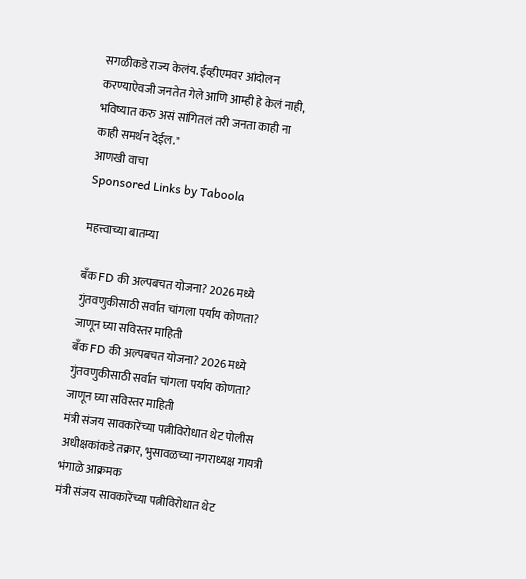सगळीकडे राज्य केलंय. ईव्हीएमवर आंदोलन करण्याऐवजी जनतेत गेले आणि आम्ही हे केलं नाही, भविष्यात करु असं सांगितलं तरी जनता काही ना काही समर्थन देईल."
आणखी वाचा
Sponsored Links by Taboola

महत्त्वाच्या बातम्या

बँक FD की अल्पबचत योजना? 2026 मध्ये गुंतवणुकीसाठी सर्वात चांगला पर्याय कोणता? जाणून घ्या सविस्तर माहिती
बँक FD की अल्पबचत योजना? 2026 मध्ये गुंतवणुकीसाठी सर्वात चांगला पर्याय कोणता? जाणून घ्या सविस्तर माहिती
मंत्री संजय सावकारेंच्या पत्नीविरोधात थेट पोलीस अधीक्षकांकडे तक्रार, भुसावळच्या नगराध्यक्ष गायत्री भंगाळे आक्रमक
मंत्री संजय सावकारेंच्या पत्नीविरोधात थेट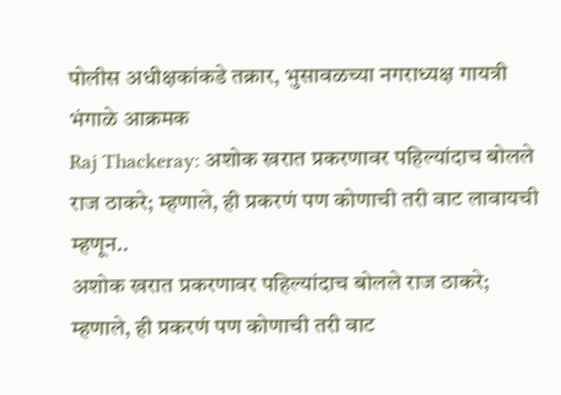पोलीस अधीक्षकांकडे तक्रार, भुसावळच्या नगराध्यक्ष गायत्री भंगाळे आक्रमक
Raj Thackeray: अशोक खरात प्रकरणावर पहिल्यांदाच बोलले राज ठाकरे; म्हणाले, ही प्रकरणं पण कोणाची तरी वाट लावायची म्हणून..
अशोक खरात प्रकरणावर पहिल्यांदाच बोलले राज ठाकरे; म्हणाले, ही प्रकरणं पण कोणाची तरी वाट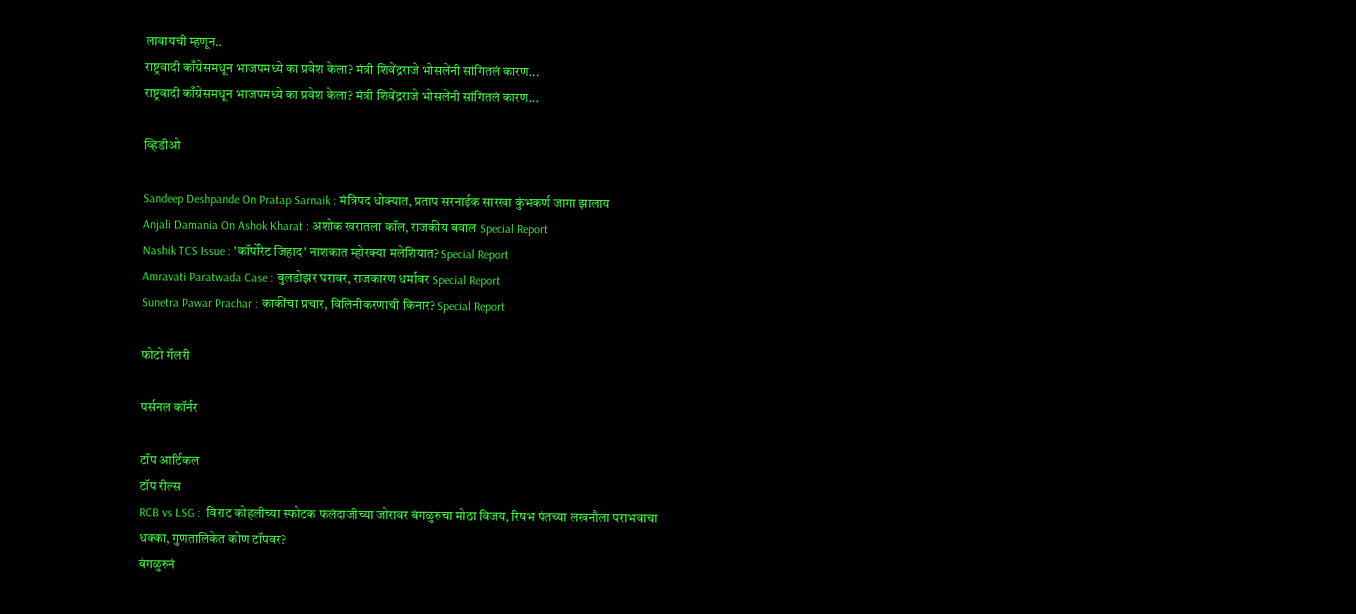लावायची म्हणून..
राष्ट्रवादी काँग्रेसमधून भाजपमध्ये का प्रवेश केला? मंत्री शिवेंद्रराजे भोसलेंनी सांगितलं कारण...
राष्ट्रवादी काँग्रेसमधून भाजपमध्ये का प्रवेश केला? मंत्री शिवेंद्रराजे भोसलेंनी सांगितलं कारण...

व्हिडीओ

Sandeep Deshpande On Pratap Sarnaik : मंत्रिपद धोक्यात, प्रताप सरनाईक सारखा कुंभकर्ण जागा झालाय
Anjali Damania On Ashok Kharat : अशोक खरातला कॉल, राजकीय बवाल Special Report
Nashik TCS Issue : 'कॉर्पोरेट जिहाद' नाशकात म्होरक्या मलेशियात? Special Report
Amravati Paratwada Case : बुलडोझर घरावर, राजकारण धर्मावर Special Report
Sunetra Pawar Prachar : काकींचा प्रचार, विलिनीकरणाची किनार? Special Report

फोटो गॅलरी

पर्सनल कॉर्नर

टॉप आर्टिकल
टॉप रील्स
RCB vs LSG :  विराट कोहलीच्या स्फोटक फलंदाजीच्या जोरावर बंगळुरुचा मोठा विजय, रिषभ पंतच्या लखनौला पराभवाचा धक्का, गुणतालिकेत कोण टॉपवर?
बंगळुरुनं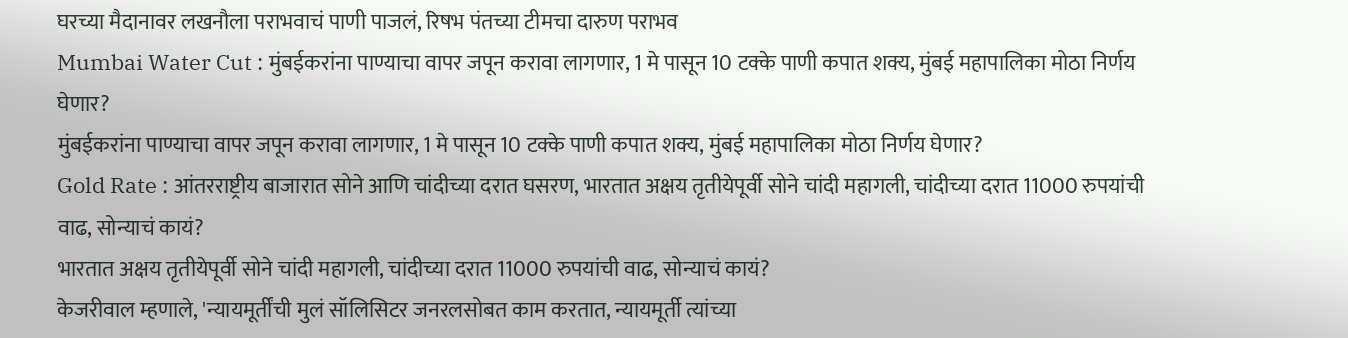घरच्या मैदानावर लखनौला पराभवाचं पाणी पाजलं, रिषभ पंतच्या टीमचा दारुण पराभव
Mumbai Water Cut : मुंबईकरांना पाण्याचा वापर जपून करावा लागणार, 1 मे पासून 10 टक्के पाणी कपात शक्य, मुंबई महापालिका मोठा निर्णय घेणार?
मुंबईकरांना पाण्याचा वापर जपून करावा लागणार, 1 मे पासून 10 टक्के पाणी कपात शक्य, मुंबई महापालिका मोठा निर्णय घेणार?
Gold Rate : आंतरराष्ट्रीय बाजारात सोने आणि चांदीच्या दरात घसरण, भारतात अक्षय तृतीयेपूर्वी सोने चांदी महागली, चांदीच्या दरात 11000 रुपयांची वाढ, सोन्याचं कायं?
भारतात अक्षय तृतीयेपूर्वी सोने चांदी महागली, चांदीच्या दरात 11000 रुपयांची वाढ, सोन्याचं कायं?
केजरीवाल म्हणाले, 'न्यायमूर्तींची मुलं सॉलिसिटर जनरलसोबत काम करतात, न्यायमूर्ती त्यांच्या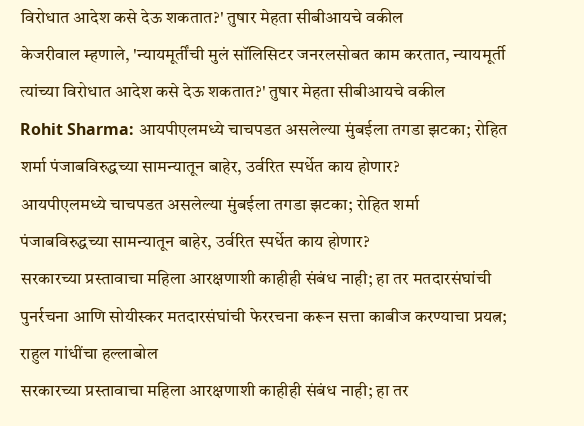विरोधात आदेश कसे देऊ शकतात?' तुषार मेहता सीबीआयचे वकील
केजरीवाल म्हणाले, 'न्यायमूर्तींची मुलं सॉलिसिटर जनरलसोबत काम करतात, न्यायमूर्ती त्यांच्या विरोधात आदेश कसे देऊ शकतात?' तुषार मेहता सीबीआयचे वकील
Rohit Sharma: आयपीएलमध्ये चाचपडत असलेल्या मुंबईला तगडा झटका; रोहित शर्मा पंजाबविरुद्धच्या सामन्यातून बाहेर, उर्वरित स्पर्धेत काय होणार?
आयपीएलमध्ये चाचपडत असलेल्या मुंबईला तगडा झटका; रोहित शर्मा पंजाबविरुद्धच्या सामन्यातून बाहेर, उर्वरित स्पर्धेत काय होणार?
सरकारच्या प्रस्तावाचा महिला आरक्षणाशी काहीही संबंध नाही; हा तर मतदारसंघांची पुनर्रचना आणि सोयीस्कर मतदारसंघांची फेररचना करून सत्ता काबीज करण्याचा प्रयत्न; राहुल गांधींचा हल्लाबोल
सरकारच्या प्रस्तावाचा महिला आरक्षणाशी काहीही संबंध नाही; हा तर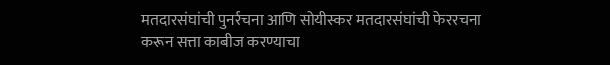मतदारसंघांची पुनर्रचना आणि सोयीस्कर मतदारसंघांची फेररचना करून सत्ता काबीज करण्याचा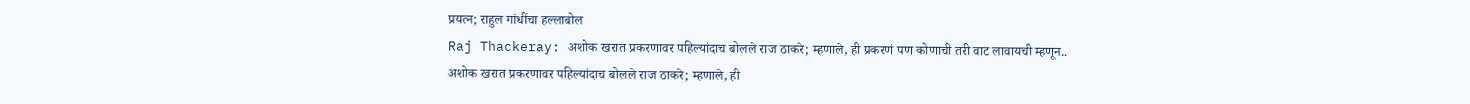प्रयत्न; राहुल गांधींचा हल्लाबोल
Raj Thackeray: अशोक खरात प्रकरणावर पहिल्यांदाच बोलले राज ठाकरे; म्हणाले, ही प्रकरणं पण कोणाची तरी वाट लावायची म्हणून..
अशोक खरात प्रकरणावर पहिल्यांदाच बोलले राज ठाकरे; म्हणाले, ही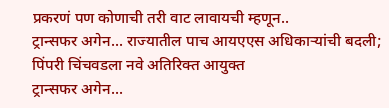प्रकरणं पण कोणाची तरी वाट लावायची म्हणून..
ट्रान्सफर अगेन... राज्यातील पाच आयएएस अधिकाऱ्यांची बदली; पिंपरी चिंचवडला नवे अतिरिक्त आयुक्त
ट्रान्सफर अगेन...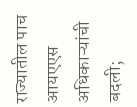राज्यातील पाच आयएएस अधिकाऱ्यांची बदली;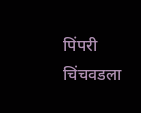पिंपरी चिंचवडला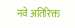नवे अतिरिक्त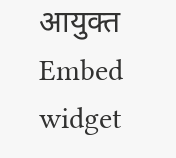आयुक्त
Embed widget